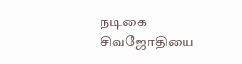நடிகை சிவஜோதியை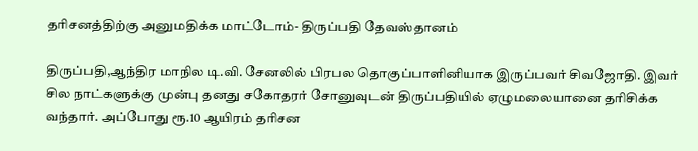தரிசனத்திற்கு அனுமதிக்க மாட்டோம்- திருப்பதி தேவஸ்தானம்

திருப்பதி,ஆந்திர மாநில டி.வி. சேனலில் பிரபல தொகுப்பாளினியாக இருப்பவர் சிவஜோதி. இவர் சில நாட்களுக்கு முன்பு தனது சகோதரர் சோனுவுடன் திருப்பதியில் ஏழுமலையானை தரிசிக்க வந்தார். அப்போது ரூ.10 ஆயிரம் தரிசன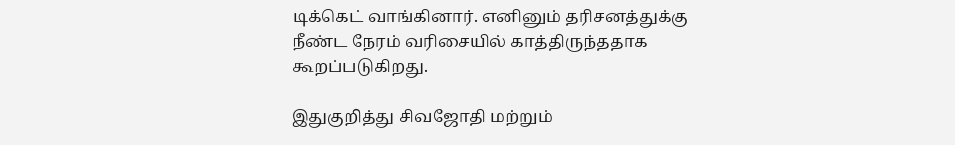டிக்கெட் வாங்கினார். எனினும் தரிசனத்துக்கு நீண்ட நேரம் வரிசையில் காத்திருந்ததாக கூறப்படுகிறது.

இதுகுறித்து சிவஜோதி மற்றும்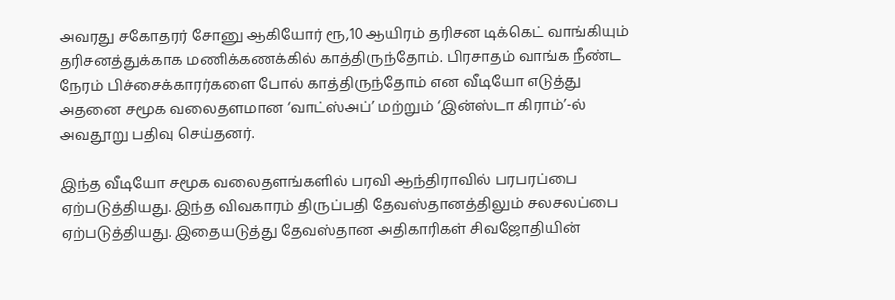அவரது சகோதரர் சோனு ஆகியோர் ரூ,10 ஆயிரம் தரிசன டிக்கெட் வாங்கியும் தரிசனத்துக்காக மணிக்கணக்கில் காத்திருந்தோம். பிரசாதம் வாங்க நீண்ட நேரம் பிச்சைக்காரர்களை போல் காத்திருந்தோம் என வீடியோ எடுத்து அதனை சமூக வலைதளமான ‘வாட்ஸ்அப்’ மற்றும் ‘இன்ஸ்டா கிராம்’-ல் அவதூறு பதிவு செய்தனர்.

இந்த வீடியோ சமூக வலைதளங்களில் பரவி ஆந்திராவில் பரபரப்பை ஏற்படுத்தியது. இந்த விவகாரம் திருப்பதி தேவஸ்தானத்திலும் சலசலப்பை ஏற்படுத்தியது. இதையடுத்து தேவஸ்தான அதிகாரிகள் சிவஜோதியின்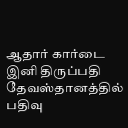ஆதார் கார்டை இனி திருப்பதி தேவஸ்தானத்தில் பதிவு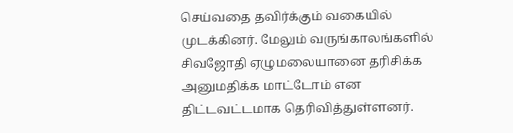செய்வதை தவிர்க்கும் வகையில் முடக்கினர். மேலும் வருங்காலங்களில் சிவஜோதி ஏழுமலையானை தரிசிக்க அனுமதிக்க மாட்டோம் என திட்டவட்டமாக தெரிவித்துள்ளனர்.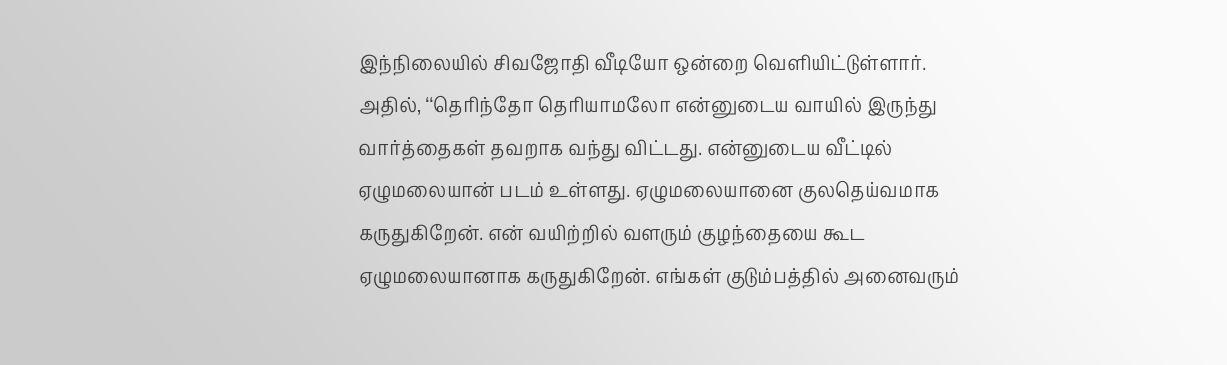இந்நிலையில் சிவஜோதி வீடியோ ஒன்றை வெளியிட்டுள்ளார். அதில், ‘‘தெரிந்தோ தெரியாமலோ என்னுடைய வாயில் இருந்து வார்த்தைகள் தவறாக வந்து விட்டது. என்னுடைய வீட்டில் ஏழுமலையான் படம் உள்ளது. ஏழுமலையானை குலதெய்வமாக கருதுகிறேன். என் வயிற்றில் வளரும் குழந்தையை கூட ஏழுமலையானாக கருதுகிறேன். எங்கள் குடும்பத்தில் அனைவரும்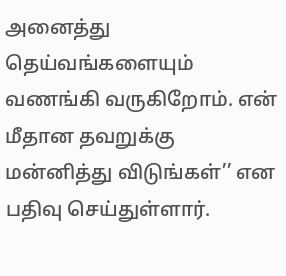அனைத்து தெய்வங்களையும் வணங்கி வருகிறோம். என் மீதான தவறுக்கு மன்னித்து விடுங்கள்’’ என பதிவு செய்துள்ளார்.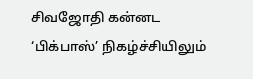சிவஜோதி கன்னட ‘பிக்பாஸ்’ நிகழ்ச்சியிலும்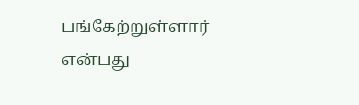பங்கேற்றுள்ளார் என்பது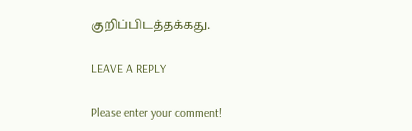குறிப்பிடத்தக்கது.

LEAVE A REPLY

Please enter your comment!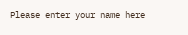Please enter your name here